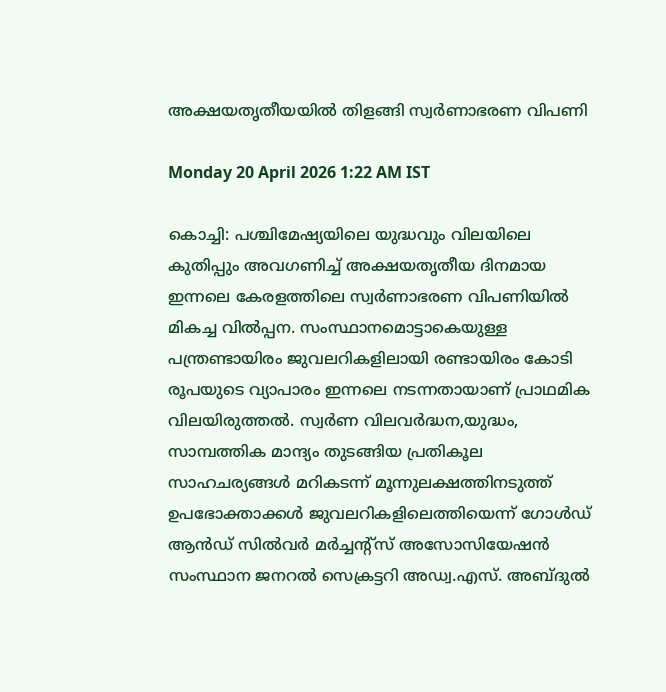അക്ഷയതൃതീയയിൽ തിളങ്ങി സ്വർണാഭരണ വിപണി

Monday 20 April 2026 1:22 AM IST

കൊച്ചി: പശ്ചിമേഷ്യയിലെ യുദ്ധവും വിലയിലെ കുതിപ്പും അവഗണിച്ച് അക്ഷയതൃതീയ ദിനമായ ഇന്നലെ കേരളത്തിലെ സ്വർണാഭരണ വിപണിയിൽ മികച്ച വിൽപ്പന. സംസ്ഥാനമൊട്ടാകെയുള്ള പന്ത്രണ്ടായിരം ജുവലറികളിലായി രണ്ടായിരം കോടി രൂപയുടെ വ്യാപാരം ഇന്നലെ നടന്നതായാണ് പ്രാഥമിക വിലയിരുത്തൽ. സ്വർണ വിലവർദ്ധന,യുദ്ധം, സാമ്പത്തിക മാന്ദ്യം തുടങ്ങിയ പ്രതികൂല സാഹചര്യങ്ങൾ മറികടന്ന് മൂന്നുലക്ഷത്തിനടുത്ത് ഉപഭോക്താക്കൾ ജുവലറികളിലെത്തിയെന്ന് ഗോൾഡ് ആൻഡ് സിൽവർ മർച്ചന്റ്സ് അസോസിയേഷൻ സംസ്ഥാന ജനറൽ സെക്രട്ടറി അഡ്വ.എസ്. അബ്ദുൽ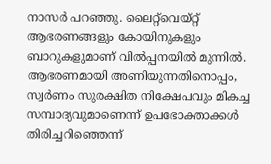നാസർ പറഞ്ഞു. ലൈറ്റ്‌വെയ്റ്റ് ആഭരണങ്ങളും കോയിനുകളും ബാറുകളുമാണ് വിൽപ്പനയിൽ മുന്നിൽ. ആഭരണമായി അണിയുന്നതിനൊപ്പം, സ്വർണം സുരക്ഷിത നിക്ഷേപവും മികച്ച സമ്പാദ്യവുമാണെന്ന് ഉപഭോക്താക്കൾ തിരിച്ചറിഞ്ഞെന്ന്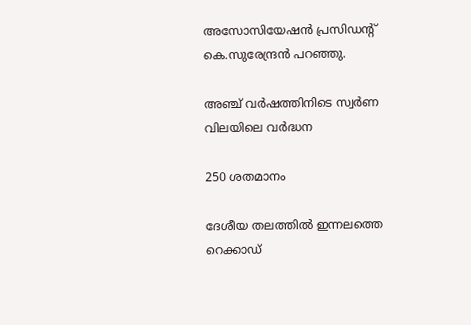അസോസിയേഷൻ പ്രസിഡന്റ് കെ.സുരേന്ദ്രൻ പറഞ്ഞു.

അഞ്ച് വർഷത്തിനിടെ സ്വർണ വിലയിലെ വർദ്ധന

250 ശതമാനം

ദേശീയ തലത്തിൽ ഇന്നലത്തെ റെക്കാഡ്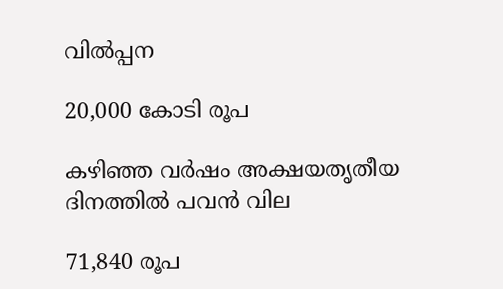വിൽപ്പന

20,000 കോടി രൂപ

കഴിഞ്ഞ വർഷം അക്ഷയതൃതീയ ദിനത്തിൽ പവൻ വില

71,840 രൂപ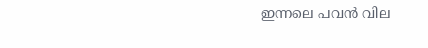ഇന്നലെ പവൻ വില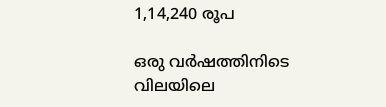1,14,240 രൂപ

ഒരു വർഷത്തിനിടെ വിലയിലെ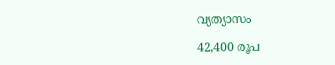വ്യത്യാസം

42,400 രൂപ